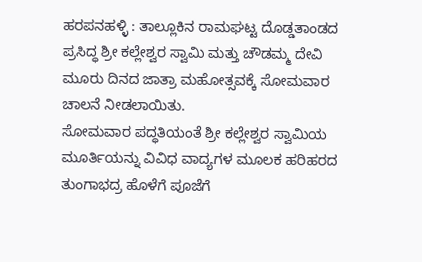ಹರಪನಹಳ್ಳಿ : ತಾಲ್ಲೂಕಿನ ರಾಮಘಟ್ಟ ದೊಡ್ಡತಾಂಡದ ಪ್ರಸಿದ್ಧ ಶ್ರೀ ಕಲ್ಲೇಶ್ವರ ಸ್ವಾಮಿ ಮತ್ತು ಚೌಡಮ್ಮ ದೇವಿ ಮೂರು ದಿನದ ಜಾತ್ರಾ ಮಹೋತ್ಸವಕ್ಕೆ ಸೋಮವಾರ ಚಾಲನೆ ನೀಡಲಾಯಿತು.
ಸೋಮವಾರ ಪದ್ಧತಿಯಂತೆ ಶ್ರೀ ಕಲ್ಲೇಶ್ವರ ಸ್ವಾಮಿಯ ಮೂರ್ತಿಯನ್ನು ವಿವಿಧ ವಾದ್ಯಗಳ ಮೂಲಕ ಹರಿಹರದ ತುಂಗಾಭದ್ರ ಹೊಳೆಗೆ ಪೂಜೆಗೆ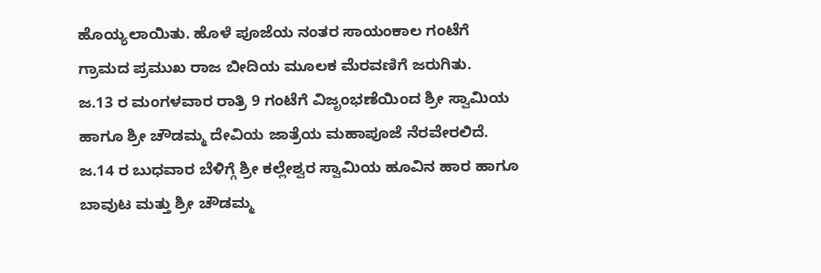ಹೊಯ್ಯಲಾಯಿತು. ಹೊಳೆ ಪೂಜೆಯ ನಂತರ ಸಾಯಂಕಾಲ ಗಂಟೆಗೆ ಗ್ರಾಮದ ಪ್ರಮುಖ ರಾಜ ಬೀದಿಯ ಮೂಲಕ ಮೆರವಣಿಗೆ ಜರುಗಿತು.
ಜ.13 ರ ಮಂಗಳವಾರ ರಾತ್ರಿ 9 ಗಂಟೆಗೆ ವಿಜೃಂಭಣೆಯಿಂದ ಶ್ರೀ ಸ್ವಾಮಿಯ ಹಾಗೂ ಶ್ರೀ ಚೌಡಮ್ಮ ದೇವಿಯ ಜಾತ್ರೆಯ ಮಹಾಪೂಜೆ ನೆರವೇರಲಿದೆ. ಜ.14 ರ ಬುಧವಾರ ಬೆಳಿಗ್ಗೆ ಶ್ರೀ ಕಲ್ಲೇಶ್ವರ ಸ್ವಾಮಿಯ ಹೂವಿನ ಹಾರ ಹಾಗೂ ಬಾವುಟ ಮತ್ತು ಶ್ರೀ ಚೌಡಮ್ಮ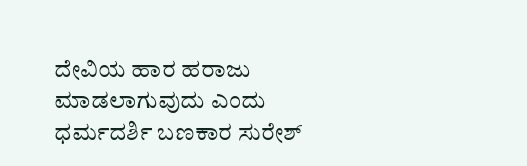ದೇವಿಯ ಹಾರ ಹರಾಜು ಮಾಡಲಾಗುವುದು ಎಂದು ಧರ್ಮದರ್ಶಿ ಬಣಕಾರ ಸುರೇಶ್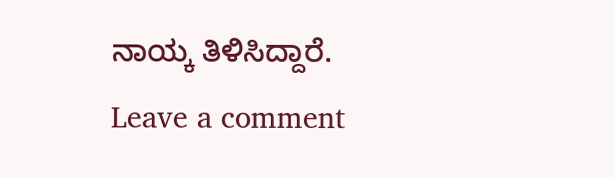ನಾಯ್ಕ ತಿಳಿಸಿದ್ದಾರೆ.
Leave a comment